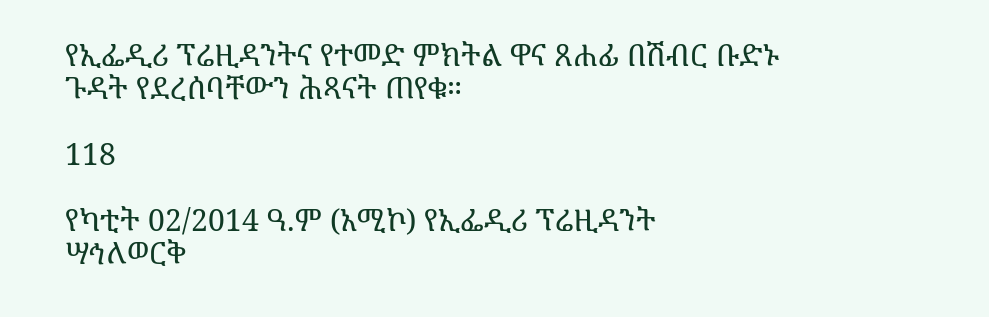የኢፌዲሪ ፕሬዚዳንትና የተመድ ምክትል ዋና ጸሐፊ በሽብር ቡድኑ ጉዳት የደረሰባቸውን ሕጻናት ጠየቁ።

118

የካቲት 02/2014 ዓ.ም (አሚኮ) የኢፌዲሪ ፕሬዚዳንት ሣኅለወርቅ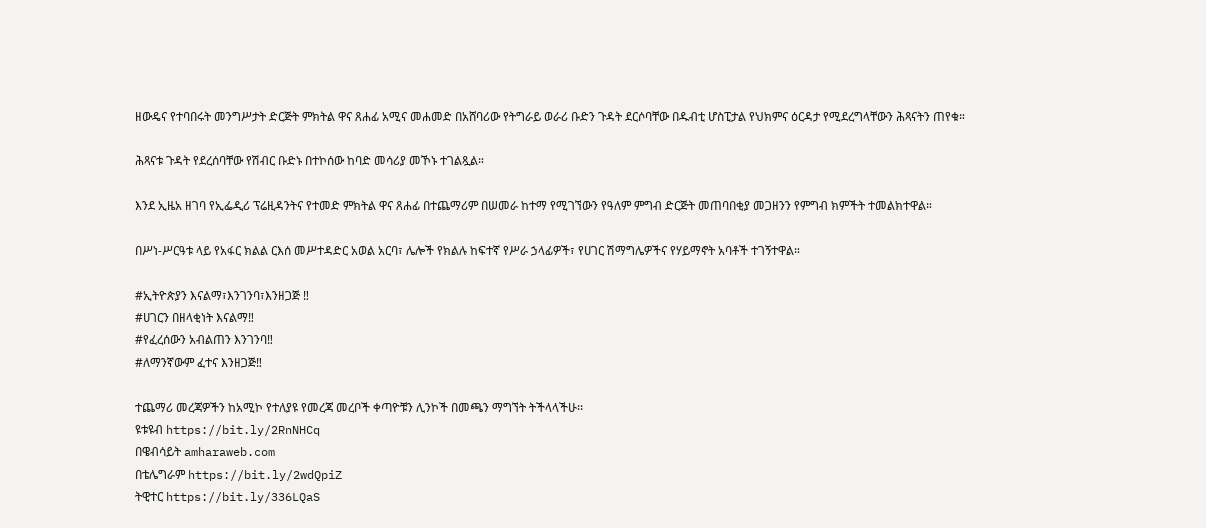ዘውዴና የተባበሩት መንግሥታት ድርጅት ምክትል ዋና ጸሐፊ አሚና መሐመድ በአሸባሪው የትግራይ ወራሪ ቡድን ጉዳት ደርሶባቸው በዱብቲ ሆስፒታል የህክምና ዕርዳታ የሚደረግላቸውን ሕጻናትን ጠየቁ።

ሕጻናቱ ጉዳት የደረሰባቸው የሽብር ቡድኑ በተኮሰው ከባድ መሳሪያ መኾኑ ተገልጿል።

እንደ ኢዜአ ዘገባ የኢፌዲሪ ፕሬዚዳንትና የተመድ ምክትል ዋና ጸሐፊ በተጨማሪም በሠመራ ከተማ የሚገኘውን የዓለም ምግብ ድርጅት መጠባበቂያ መጋዘንን የምግብ ክምችት ተመልክተዋል።

በሥነ-ሥርዓቱ ላይ የአፋር ክልል ርእሰ መሥተዳድር አወል አርባ፣ ሌሎች የክልሉ ከፍተኛ የሥራ ኃላፊዎች፣ የሀገር ሽማግሌዎችና የሃይማኖት አባቶች ተገኝተዋል።

#ኢትዮጵያን እናልማ፣እንገንባ፣እንዘጋጅ ‼
#ሀገርን በዘላቂነት እናልማ‼
#የፈረሰውን አብልጠን እንገንባ‼
#ለማንኛውም ፈተና እንዘጋጅ‼

ተጨማሪ መረጃዎችን ከአሚኮ የተለያዩ የመረጃ መረቦች ቀጣዮቹን ሊንኮች በመጫን ማግኘት ትችላላችሁ፡፡
ዩቱዩብ https://bit.ly/2RnNHCq
በዌብሳይት amharaweb.com
በቴሌግራም https://bit.ly/2wdQpiZ
ትዊተር https://bit.ly/336LQaS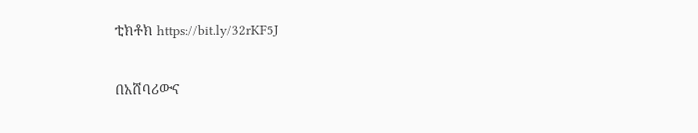ቲክቶክ https://bit.ly/32rKF5J

በአሸባሪውና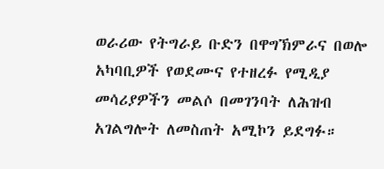ወራሪው የትግራይ ቡድን በዋግኽምራና በወሎ አካባቢዎች የወደሙና የተዘረፉ የሚዲያ መሳሪያዎችን መልሶ በመገንባት ለሕዝብ አገልግሎት ለመስጠት አሚኮን ይደግፉ።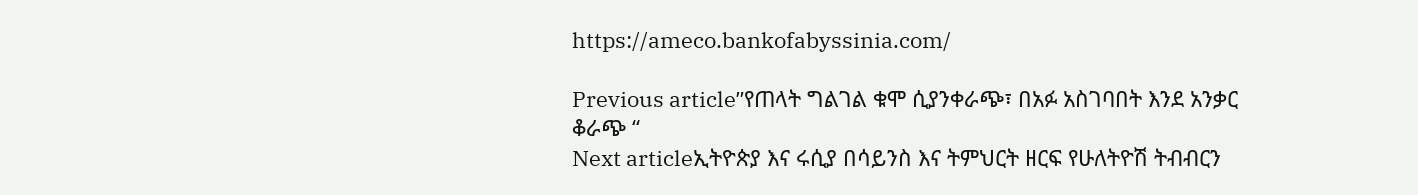https://ameco.bankofabyssinia.com/

Previous articleʺየጠላት ግልገል ቁሞ ሲያንቀራጭ፣ በአፉ አስገባበት እንደ አንቃር ቆራጭ “
Next articleኢትዮጵያ እና ሩሲያ በሳይንስ እና ትምህርት ዘርፍ የሁለትዮሽ ትብብርን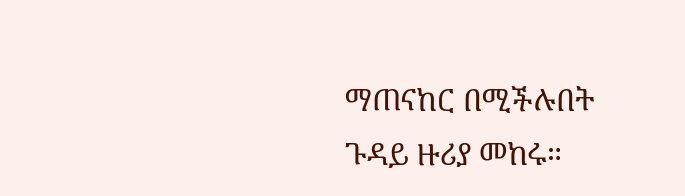ማጠናከር በሚችሉበት ጉዳይ ዙሪያ መከሩ።